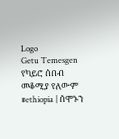Logo
Getu Temesgen
የካይሮ ሰበብ መቆሚያ የለውም
#ethiopia | ሰሞኑን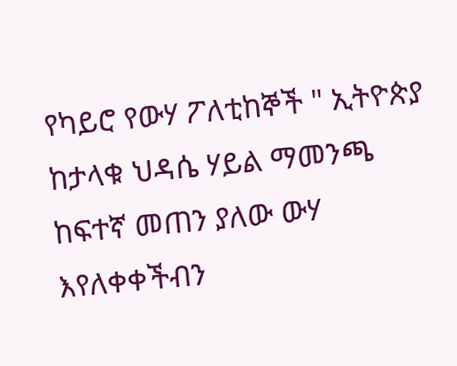የካይሮ የውሃ ፖለቲከኞች " ኢትዮጵያ ከታላቁ ህዳሴ ሃይል ማመንጫ ከፍተኛ መጠን ያለው ውሃ እየለቀቀችብን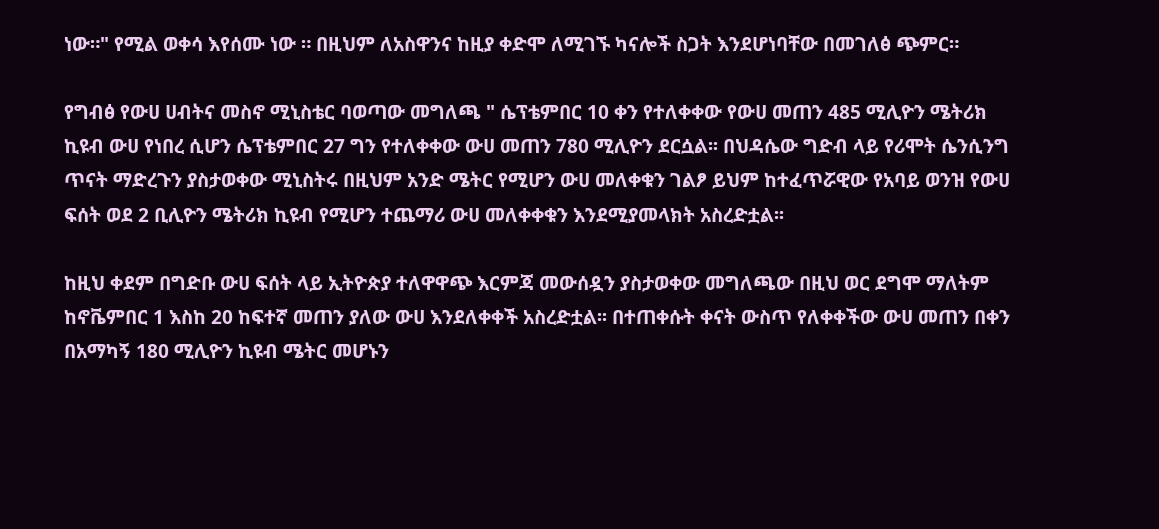ነው።" የሚል ወቀሳ እየሰሙ ነው ። በዚህም ለአስዋንና ከዚያ ቀድሞ ለሚገኙ ካናሎች ስጋት እንደሆነባቸው በመገለፅ ጭምር።

የግብፅ የውሀ ሀብትና መስኖ ሚኒስቴር ባወጣው መግለጫ " ሴፕቴምበር 10 ቀን የተለቀቀው የውሀ መጠን 485 ሚሊዮን ሜትሪክ ኪዩብ ውሀ የነበረ ሲሆን ሴፕቴምበር 27 ግን የተለቀቀው ውሀ መጠን 780 ሚሊዮን ደርሷል፡፡ በህዳሴው ግድብ ላይ የሪሞት ሴንሲንግ ጥናት ማድረጉን ያስታወቀው ሚኒስትሩ በዚህም አንድ ሜትር የሚሆን ውሀ መለቀቁን ገልፆ ይህም ከተፈጥሯዊው የአባይ ወንዝ የውሀ ፍሰት ወደ 2 ቢሊዮን ሜትሪክ ኪዩብ የሚሆን ተጨማሪ ውሀ መለቀቀቁን እንደሚያመላክት አስረድቷል፡፡

ከዚህ ቀደም በግድቡ ውሀ ፍሰት ላይ ኢትዮጵያ ተለዋዋጭ እርምጃ መውሰዷን ያስታወቀው መግለጫው በዚህ ወር ደግሞ ማለትም ከኖቬምበር 1 እስከ 20 ከፍተኛ መጠን ያለው ውሀ እንደለቀቀች አስረድቷል፡፡ በተጠቀሱት ቀናት ውስጥ የለቀቀችው ውሀ መጠን በቀን በአማካኝ 180 ሚሊዮን ኪዩብ ሜትር መሆኑን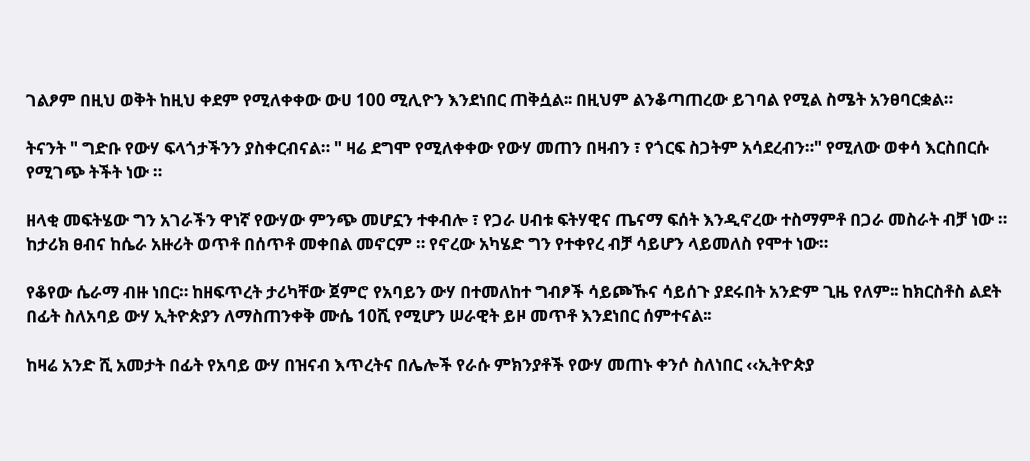ገልፆም በዚህ ወቅት ከዚህ ቀደም የሚለቀቀው ውሀ 100 ሚሊዮን እንደነበር ጠቅሷል፡፡ በዚህም ልንቆጣጠረው ይገባል የሚል ስሜት አንፀባርቋል።

ትናንት " ግድቡ የውሃ ፍላጎታችንን ያስቀርብናል። " ዛሬ ደግሞ የሚለቀቀው የውሃ መጠን በዛብን ፣ የጎርፍ ስጋትም አሳደረብን።" የሚለው ወቀሳ እርስበርሱ የሚገጭ ትችት ነው ።

ዘላቂ መፍትሄው ግን አገራችን ዋነኛ የውሃው ምንጭ መሆኗን ተቀብሎ ፣ የጋራ ሀብቱ ፍትሃዊና ጤናማ ፍሰት እንዲኖረው ተስማምቶ በጋራ መስራት ብቻ ነው ። ከታሪክ ፀብና ከሴራ አዙሪት ወጥቶ በሰጥቶ መቀበል መኖርም ። የኖረው አካሄድ ግን የተቀየረ ብቻ ሳይሆን ላይመለስ የሞተ ነው።

የቆየው ሴራማ ብዙ ነበር። ከዘፍጥረት ታሪካቸው ጀምሮ የአባይን ውሃ በተመለከተ ግብፆች ሳይጮኹና ሳይሰጉ ያደሩበት አንድም ጊዜ የለም፡፡ ከክርስቶስ ልደት በፊት ስለአባይ ውሃ ኢትዮጵያን ለማስጠንቀቅ ሙሴ 10ሺ የሚሆን ሠራዊት ይዞ መጥቶ እንደነበር ሰምተናል፡፡

ከዛሬ አንድ ሺ አመታት በፊት የአባይ ውሃ በዝናብ እጥረትና በሌሎች የራሱ ምክንያቶች የውሃ መጠኑ ቀንሶ ስለነበር ‹‹ኢትዮጵያ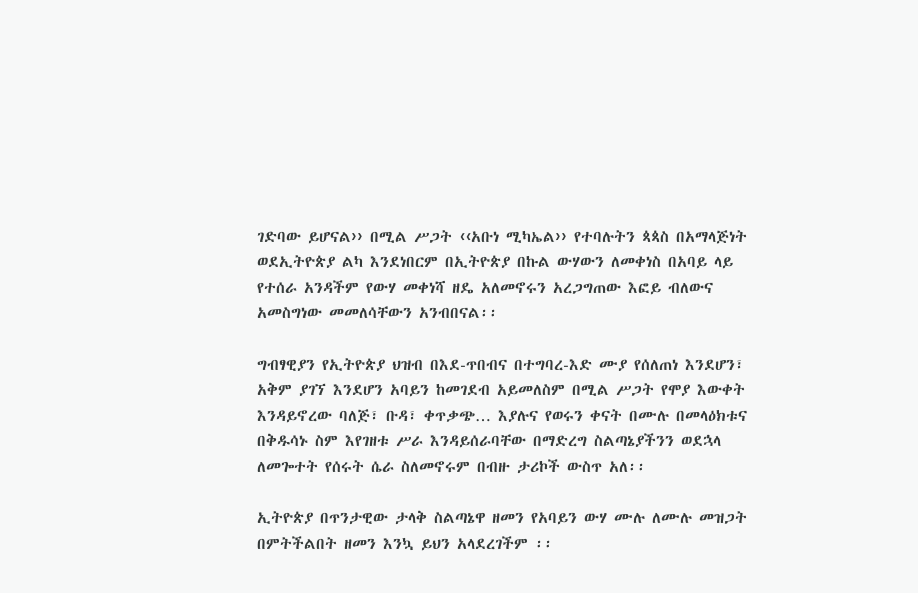ገድባው ይሆናል›› በሚል ሥጋት ‹‹አቡነ ሚካኤል›› የተባሉትን ጳጳስ በአማላጅነት ወደኢትዮጵያ ልካ እንደነበርም በኢትዮጵያ በኩል ውሃውን ለመቀነስ በአባይ ላይ የተሰራ አንዳችም የውሃ መቀነሻ ዘዴ አለመኖሩን አረጋግጠው እፎይ ብለውና አመስግነው መመለሳቸውን አንብበናል፡፡

ግብፃዊያን የኢትዮጵያ ህዝብ በእደ-ጥበብና በተግባረ-እድ ሙያ የሰለጠነ እንደሆን፣ አቅም ያገኘ እንደሆን አባይን ከመገደብ አይመለስም በሚል ሥጋት የሞያ እውቀት እንዳይኖረው ባለጅ፣ ቡዳ፣ ቀጥቃጭ… እያሉና የወሩን ቀናት በሙሉ በመላዕክቱና በቅዱሳኑ ስም እየገዘቱ ሥራ እንዳይሰራባቸው በማድረግ ስልጣኔያችንን ወደኋላ ለመጐተት የሰሩት ሴራ ስለመኖሩም በብዙ ታሪኮች ውስጥ አለ፡፡

ኢትዮጵያ በጥንታዊው ታላቅ ስልጣኔዋ ዘመን የአባይን ውሃ ሙሉ ለሙሉ መዝጋት በምትችልበት ዘመን እንኳ ይህን አላደረገችም ፡፡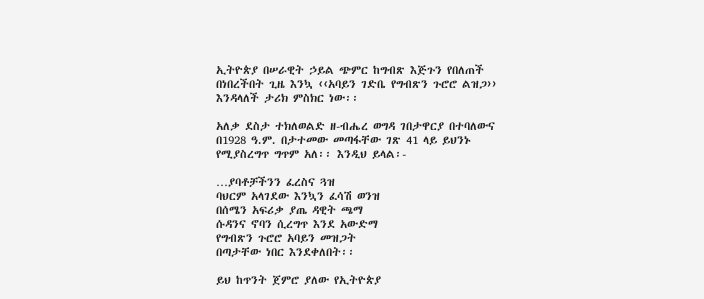ኢትዮጵያ በሠራዊት ኃይል ጭምር ከግብጽ እጅጉን የበለጠች በነበረችበት ጊዜ እንኳ ‹‹አባይን ገድቤ የግብጽን ጉሮሮ ልዝጋ›› እንዳላለች ታሪክ ምስክር ነው፡፡

አለቃ ደስታ ተክለወልድ ዘ-ብሔረ ወግዳ ገበታዋርያ በተባለውና በ1928 ዓ.ም. በታተመው መጣፋቸው ገጽ 41 ላይ ይህንኑ የሚያስረግጥ ግጥም አለ፡፡ እንዲህ ይላል፡-

…ያባቶቻችንን ፈረስና ጓዝ
ባህርም አላገደው እንኳን ፈሳሽ ወንዝ
በሰሜን አፍሪቃ ያጤ ዳዊት ጫማ
ሱዳንና ኖባን ሲረግጥ እንደ አውድማ
የግብጽን ጉሮሮ አባይን መዝጋት
በጣታቸው ነበር እንደቀለበት፡፡

ይህ ከጥንት ጀምሮ ያለው የኢትዮጵያ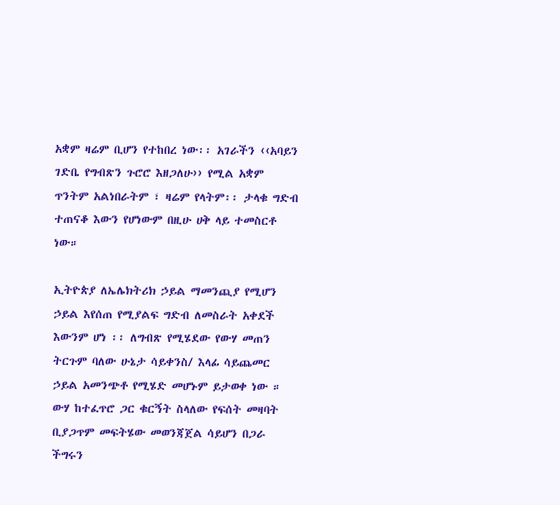አቋም ዛሬም ቢሆን የተከበረ ነው፡፡ አገራችን ‹‹አባይን ገድቤ የግብጽን ጉሮሮ እዘጋለሁ›› የሚል አቋም ጥንትም አልነበራትም ፣ ዛሬም የላትም፡፡ ታላቁ ግድብ ተጠናቆ እውን የሆነውም በዚሁ ሀቅ ላይ ተመስርቶ ነው።

ኢትዮጵያ ለኤሌክትሪክ ኃይል ማመንጪያ የሚሆን ኃይል እየሰጠ የሚያልፍ ግድብ ለመስራት አቀደች እውንም ሆነ ፡፡ ለግብጽ የሚሄደው የውሃ መጠን ትርጉም ባለው ሁኔታ ሳይቀንስ/ እላፊ ሳይጨመር ኃይል አመንጭቶ የሚሄድ መሆኑም ይታወቀ ነው ። ውሃ ከተፈጥሮ ጋር ቁርኝት ስላለው የፍሰት መዛባት ቢያጋጥም መፍትሄው መወንጃጀል ሳይሆን በጋራ ችግሩን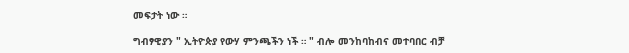መፍታት ነው ።

ግብፃዊያን " ኢትዮጵያ የውሃ ምንጫችን ነች ። " ብሎ መንከባከብና መተባበር ብቻ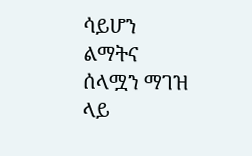ሳይሆን ልማትና ሰላሟን ማገዝ ላይ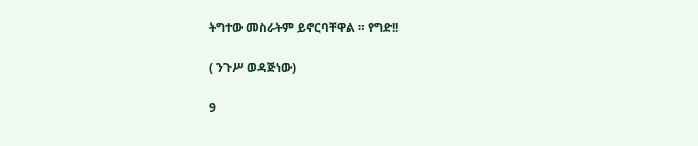ትግተው መስራትም ይኖርባቸዋል ። የግድ!!

( ንጉሥ ወዳጅነው)

9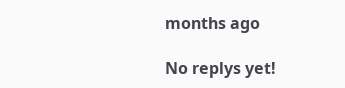months ago

No replys yet!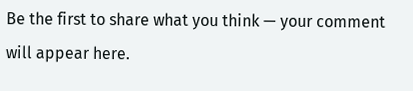Be the first to share what you think — your comment will appear here.